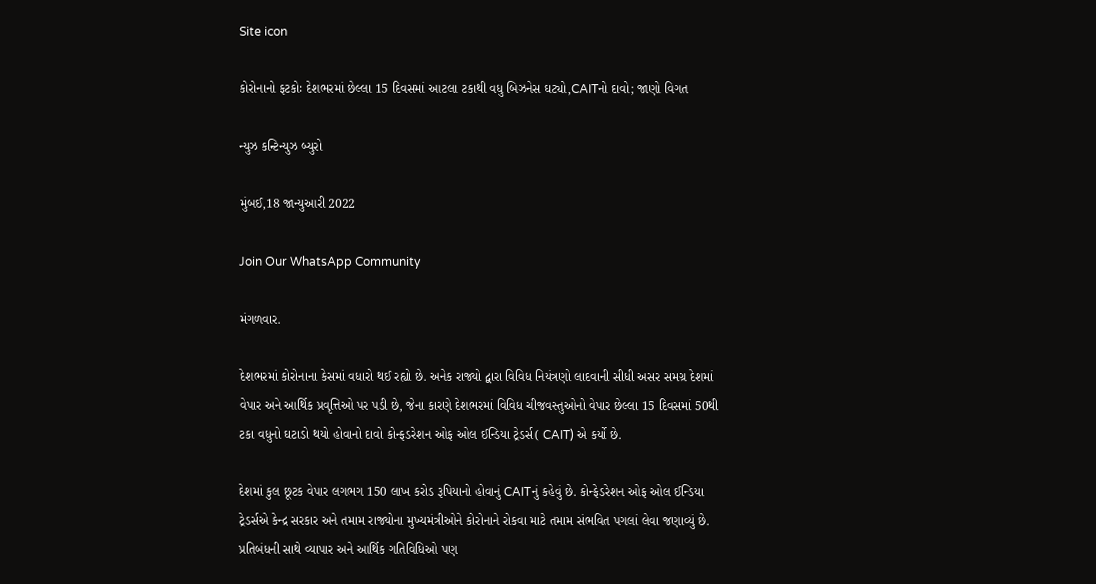Site icon

કોરોનાનો ફટકોઃ દેશભરમાં છેલ્લા 15 દિવસમાં આટલા ટકાથી વધુ બિઝનેસ ઘટ્યો,CAITનો દાવો; જાણો વિગત

ન્યુઝ કન્ટિન્યુઝ બ્યુરો

મુંબઈ,18 જાન્યુઆરી 2022

Join Our WhatsApp Community

મંગળવાર.

દેશભરમાં કોરોનાના કેસમાં વધારો થઈ રહ્યો છે. અનેક રાજ્યો દ્વારા વિવિધ નિયંત્રણો લાદવાની સીધી અસર સમગ્ર દેશમાં વેપાર અને આર્થિક પ્રવૃત્તિઓ પર પડી છે, જેના કારણે દેશભરમાં વિવિધ ચીજવસ્તુઓનો વેપાર છેલ્લા 15 દિવસમાં 50થી ટકા વધુનો ઘટાડો થયો હોવાનો દાવો કોન્ફડરેશન ઓફ ઓલ ઈન્ડિયા ટ્રેડર્સ( CAIT) એ કર્યો છે.

દેશમાં કુલ છૂટક વેપાર લગભગ 150 લાખ કરોડ રૂપિયાનો હોવાનું CAITનું કહેવું છે. કોન્ફેડરેશન ઓફ ઓલ ઈન્ડિયા ટ્રેડર્સએ કેન્દ્ર સરકાર અને તમામ રાજ્યોના મુખ્યમંત્રીઓને કોરોનાને રોકવા માટે તમામ સંભવિત પગલાં લેવા જણાવ્યું છે. પ્રતિબંધની સાથે વ્યાપાર અને આર્થિક ગતિવિધિઓ પણ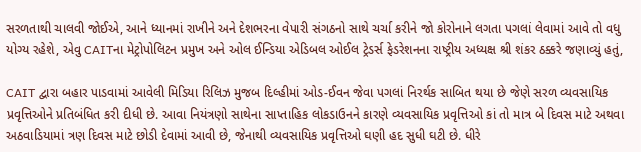સરળતાથી ચાલવી જોઈએ, આને ધ્યાનમાં રાખીને અને દેશભરના વેપારી સંગઠનો સાથે ચર્ચા કરીને જો કોરોનાને લગતા પગલાં લેવામાં આવે તો વધુ યોગ્ય રહેશે, એવુ CAITના મેટ્રોપોલિટન પ્રમુખ અને ઓલ ઈન્ડિયા એડિબલ ઓઈલ ટ્રેડર્સ ફેડરેશનના રાષ્ટ્રીય અધ્યક્ષ શ્રી શંકર ઠક્કરે જણાવ્યું હતું,

CAIT દ્વારા બહાર પાડવામાં આવેલી મિડિયા રિલિઝ મુજબ દિલ્હીમાં ઓડ-ઈવન જેવા પગલાં નિરર્થક સાબિત થયા છે જેણે સરળ વ્યવસાયિક પ્રવૃત્તિઓને પ્રતિબંધિત કરી દીધી છે. આવા નિયંત્રણો સાથેના સાપ્તાહિક લોકડાઉનને કારણે વ્યવસાયિક પ્રવૃત્તિઓ કાં તો માત્ર બે દિવસ માટે અથવા અઠવાડિયામાં ત્રણ દિવસ માટે છોડી દેવામાં આવી છે, જેનાથી વ્યવસાયિક પ્રવૃત્તિઓ ઘણી હદ સુધી ઘટી છે. ધીરે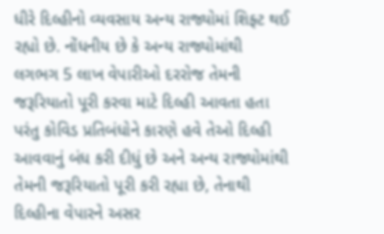ધીરે દિલ્હીનો વ્યવસાય અન્ય રાજ્યોમાં શિફ્ટ થઈ રહ્યો છે. નોંધનીય છે કે અન્ય રાજ્યોમાંથી લગભગ 5 લાખ વેપારીઓ દરરોજ તેમની જરૂરિયાતો પૂરી કરવા માટે દિલ્હી આવતા હતા પરંતુ કોવિડ પ્રતિબંધોને કારણે હવે તેઓ દિલ્હી આવવાનું બંધ કરી દીધું છે અને અન્ય રાજ્યોમાંથી તેમની જરૂરિયાતો પૂરી કરી રહ્યા છે, તેનાથી દિલ્હીના વેપારને અસર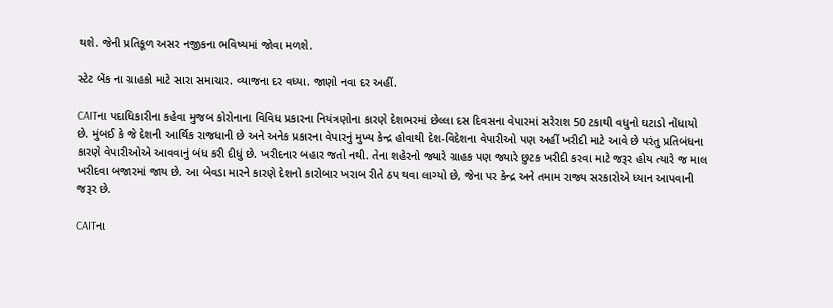થશે. જેની પ્રતિકૂળ અસર નજીકના ભવિષ્યમાં જોવા મળશે.

સ્ટેટ બેંક ના ગ્રાહકો માટે સારા સમાચાર. વ્યાજના દર વધ્યા. જાણો નવા દર અહીં.

CAITના પદાધિકારીના કહેવા મુજબ કોરોનાના વિવિધ પ્રકારના નિયંત્રણોના કારણે દેશભરમાં છેલ્લા દસ દિવસના વેપારમાં સરેરાશ 50 ટકાથી વધુનો ઘટાડો નોંધાયો છે. મુંબઈ કે જે દેશની આર્થિક રાજધાની છે અને અનેક પ્રકારના વેપારનું મુખ્ય કેન્દ્ર હોવાથી દેશ-વિદેશના વેપારીઓ પણ અહીં ખરીદી માટે આવે છે પરંતુ પ્રતિબંધના કારણે વેપારીઓએ આવવાનું બંધ કરી દીધું છે. ખરીદનાર બહાર જતો નથી. તેના શહેરનો જ્યારે ગ્રાહક પણ જ્યારે છુટક ખરીદી કરવા માટે જરૂર હોય ત્યારે જ માલ ખરીદવા બજારમાં જાય છે. આ બેવડા મારને કારણે દેશનો કારોબાર ખરાબ રીતે ઠપ થવા લાગ્યો છે, જેના પર કેન્દ્ર અને તમામ રાજ્ય સરકારોએ ધ્યાન આપવાની જરૂર છે.

CAITના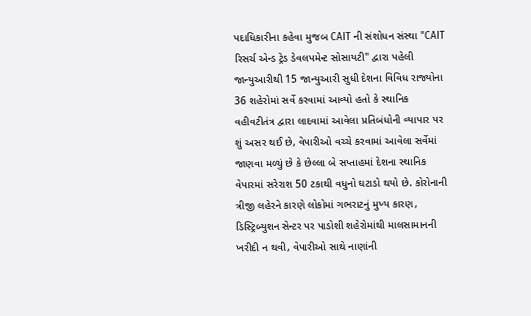પદાધિકારીના કહેવા મુજબ CAIT ની સંશોધન સંસ્થા "CAIT રિસર્ચ એન્ડ ટ્રેડ ડેવલપમેન્ટ સોસાયટી" દ્વારા પહેલી જાન્યુઆરીથી 15 જાન્યુઆરી સુધી દેશના વિવિધ રાજ્યોના 36 શહેરોમાં સર્વે કરવામાં આવ્યો હતો કે સ્થાનિક વહીવટીતંત્ર દ્વારા લાદવામાં આવેલા પ્રતિબંધોની વ્યાપાર પર શું અસર થઈ છે, વેપારીઓ વચ્ચે કરવામાં આવેલા સર્વેમાં જાણવા મળ્યું છે કે છેલ્લા બે સપ્તાહમાં દેશના સ્થાનિક વેપારમાં સરેરાશ 50 ટકાથી વધુનો ઘટાડો થયો છે. કોરોનાની ત્રીજી લહેરને કારણે લોકોમાં ગભરાટનું મુખ્ય કારણ, ડિસ્ટ્રિબ્યુશન સેન્ટર પર પાડોશી શહેરોમાંથી માલસામાનની ખરીદી ન થવી, વેપારીઓ સાથે નાણાંની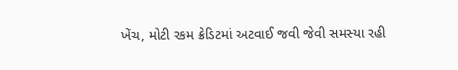ખેંચ, મોટી રકમ ક્રેડિટમાં અટવાઈ જવી જેવી સમસ્યા રહી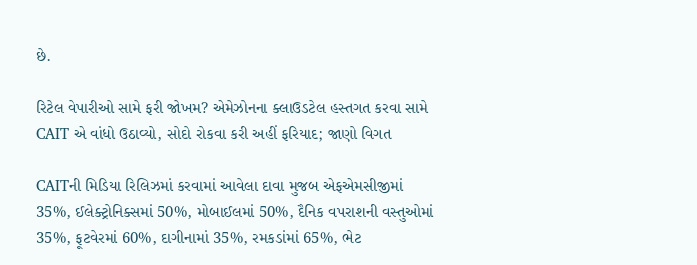છે.

રિટેલ વેપારીઓ સામે ફરી જોખમ? એમેઝોનના ક્લાઉડટેલ હસ્તગત કરવા સામે CAIT એ વાંધો ઉઠાવ્યો, સોદો રોકવા કરી અહીં ફરિયાદ; જાણો વિગત

CAITની મિડિયા રિલિઝમાં કરવામાં આવેલા દાવા મુજબ એફએમસીજીમાં 35%, ઈલેક્ટ્રોનિક્સમાં 50%, મોબાઈલમાં 50%, દૈનિક વપરાશની વસ્તુઓમાં 35%, ફૂટવેરમાં 60%, દાગીનામાં 35%, રમકડાંમાં 65%, ભેટ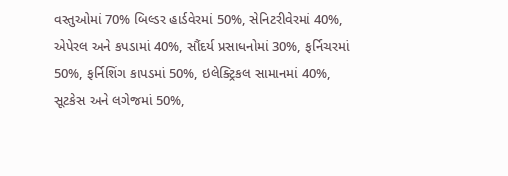વસ્તુઓમાં 70% બિલ્ડર હાર્ડવેરમાં 50%, સેનિટરીવેરમાં 40%, એપેરલ અને કપડામાં 40%, સૌંદર્ય પ્રસાધનોમાં 30%, ફર્નિચરમાં 50%, ફર્નિશિંગ કાપડમાં 50%, ઇલેક્ટ્રિકલ સામાનમાં 40%, સૂટકેસ અને લગેજમાં 50%,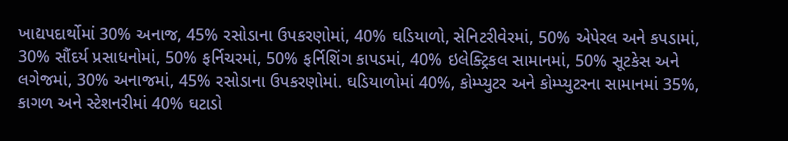ખાદ્યપદાર્થોમાં 30% અનાજ, 45% રસોડાના ઉપકરણોમાં, 40% ઘડિયાળો, સેનિટરીવેરમાં, 50% એપેરલ અને કપડામાં, 30% સૌંદર્ય પ્રસાધનોમાં, 50% ફર્નિચરમાં, 50% ફર્નિશિંગ કાપડમાં, 40% ઇલેક્ટ્રિકલ સામાનમાં, 50% સૂટકેસ અને લગેજમાં, 30% અનાજમાં, 45% રસોડાના ઉપકરણોમાં. ઘડિયાળોમાં 40%, કોમ્પ્યુટર અને કોમ્પ્યુટરના સામાનમાં 35%, કાગળ અને સ્ટેશનરીમાં 40% ઘટાડો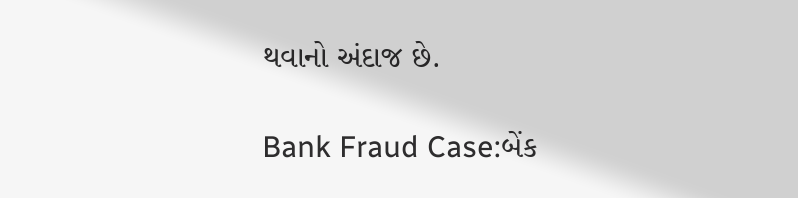થવાનો અંદાજ છે.

Bank Fraud Case:બેંક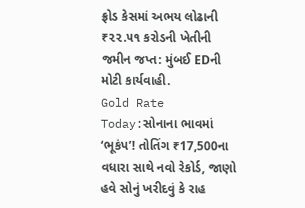ફ્રોડ કેસમાં અભય લોઢાની ₹૨૨.૫૧ કરોડની ખેતીની જમીન જપ્ત: મુંબઈ EDની મોટી કાર્યવાહી.
Gold Rate Today:સોનાના ભાવમાં ‘ભૂકંપ’! તોતિંગ ₹17,500ના વધારા સાથે નવો રેકોર્ડ, જાણો હવે સોનું ખરીદવું કે રાહ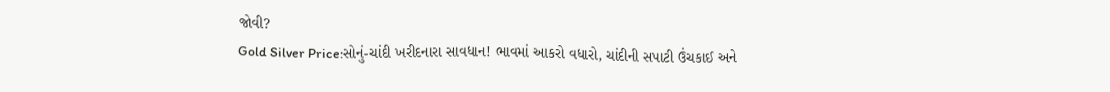જોવી?
Gold Silver Price:સોનું-ચાંદી ખરીદનારા સાવધાન! ભાવમાં આકરો વધારો, ચાંદીની સપાટી ઉંચકાઈ અને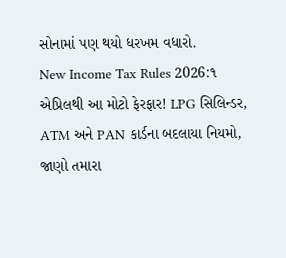સોનામાં પણ થયો ધરખમ વધારો.
New Income Tax Rules 2026:૧ એપ્રિલથી આ મોટો ફેરફાર! LPG સિલિન્ડર, ATM અને PAN કાર્ડના બદલાયા નિયમો, જાણો તમારા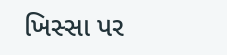ખિસ્સા પર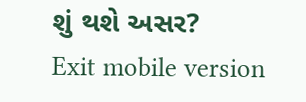શું થશે અસર?
Exit mobile version